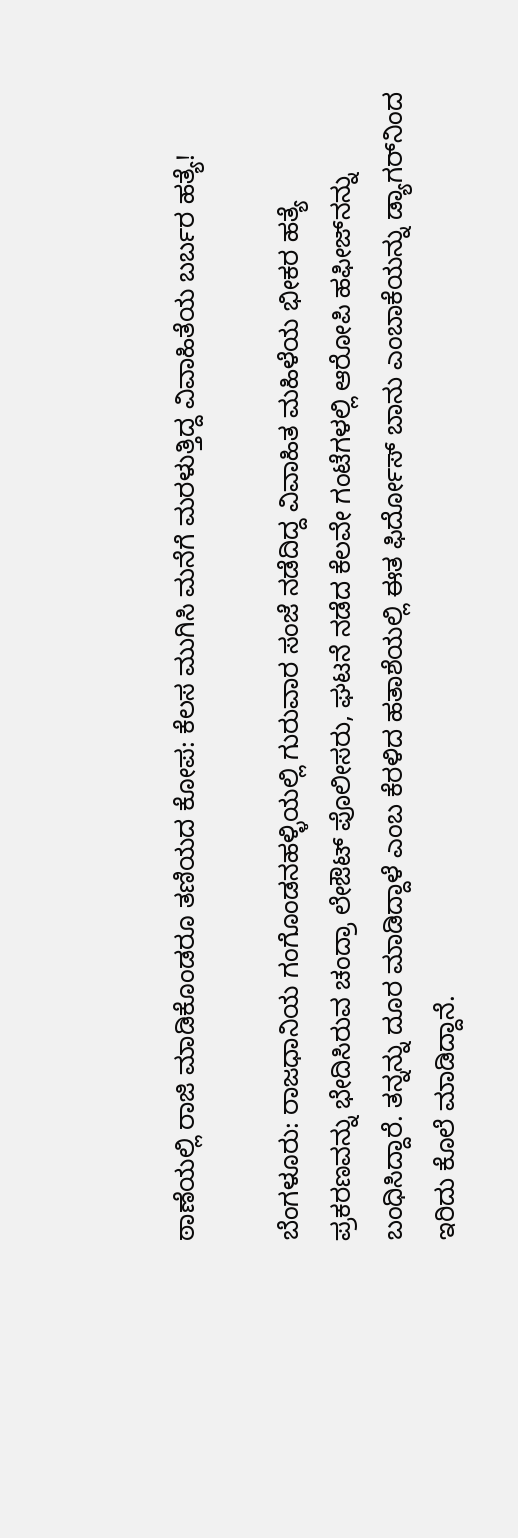ಠಾಣೆಯಲ್ಲಿ ರಾಜಿ ಮಾಡಿಕೊಂಡರೂ ತಣಿಯದ ಕೋಪ: ಕೆಲಸ ಮುಗಿಸಿ ಮನೆಗೆ ಮರಳುತ್ತಿದ್ದ ವಿವಾಹಿತೆಯ ಬರ್ಬರ ಹತ್ಯೆ!

ಬೆಂಗಳೂರು: ರಾಜಧಾನಿಯ ಗಂಗೊಂಡನಹಳ್ಳಿಯಲ್ಲಿ ಗುರುವಾರ ಸಂಜೆ ನಡೆದಿದ್ದ ವಿವಾಹಿತ ಮಹಿಳೆಯ ಭೀಕರ ಹತ್ಯೆ ಪ್ರಕರಣವನ್ನು ಭೇದಿಸಿರುವ ಚಂದ್ರಾ ಲೇಔಟ್ ಪೊಲೀಸರು, ಘಟನೆ ನಡೆದ ಕೆಲವೇ ಗಂಟೆಗಳಲ್ಲಿ ಆರೋಪಿ ಹಫೀಜ್‌ನನ್ನು ಬಂಧಿಸಿದ್ದಾರೆ. ತನ್ನನ್ನು ದೂರ ಮಾಡಿದ್ದಾಳೆ ಎಂಬ ಕೆರಳಿದ ಹತಾಶೆಯಲ್ಲಿ ಈತ ಫಿರ್ದೋಸ್ ಬಾನು ಎಂಬಾಕೆಯನ್ನು ಡ್ಯಾಗರ್‌ನಿಂದ ಇರಿದು ಕೊಲೆ ಮಾಡಿದ್ದಾನೆ.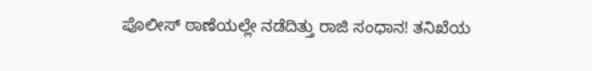ಪೊಲೀಸ್ ಠಾಣೆಯಲ್ಲೇ ನಡೆದಿತ್ತು ರಾಜಿ ಸಂಧಾನ! ತನಿಖೆಯ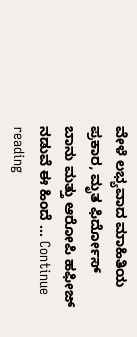ವೇಳೆ ಲಭ್ಯವಾದ ಮಾಹಿತಿಯ ಪ್ರಕಾರ, ಮೃತ ಫಿರ್ದೋಸ್ ಬಾನು ಮತ್ತು ಆರೋಪಿ ಹಫೀಜ್ ನಡುವೆ ಈ ಹಿಂದೆ … Continue reading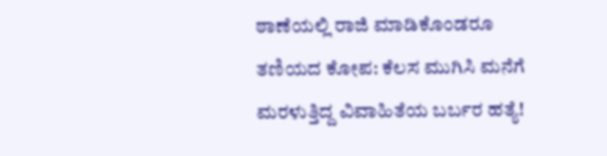ಠಾಣೆಯಲ್ಲಿ ರಾಜಿ ಮಾಡಿಕೊಂಡರೂ ತಣಿಯದ ಕೋಪ: ಕೆಲಸ ಮುಗಿಸಿ ಮನೆಗೆ ಮರಳುತ್ತಿದ್ದ ವಿವಾಹಿತೆಯ ಬರ್ಬರ ಹತ್ಯೆ!